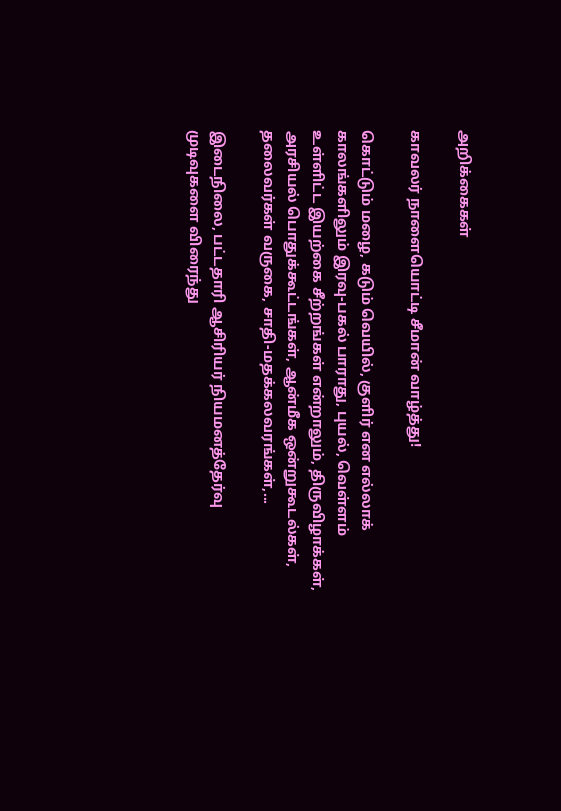அறிக்கைகள்

காவலர் நாளையொட்டி சீமான் வாழ்த்து!

கொட்டும் மழை, கடும் வெயில், குளிர் என எல்லாக் காலங்களிலும் இரவு-பகல் பாராது, புயல், வெள்ளம் உள்ளிட்ட இயற்கை சீற்றங்கள் என்றாலும், திருவிழாக்கள், அரசியல் பொதுக்கூட்டங்கள், ஆன்மீக ஒன்றுகூடல்கள், தலைவர்கள் வருகை, சாதி-மதக்கலவரங்கள்,...

இடைநிலை, பட்டதாரி ஆசிரியர் நியமனத்தேர்வு முடிவுகளை விரைந்து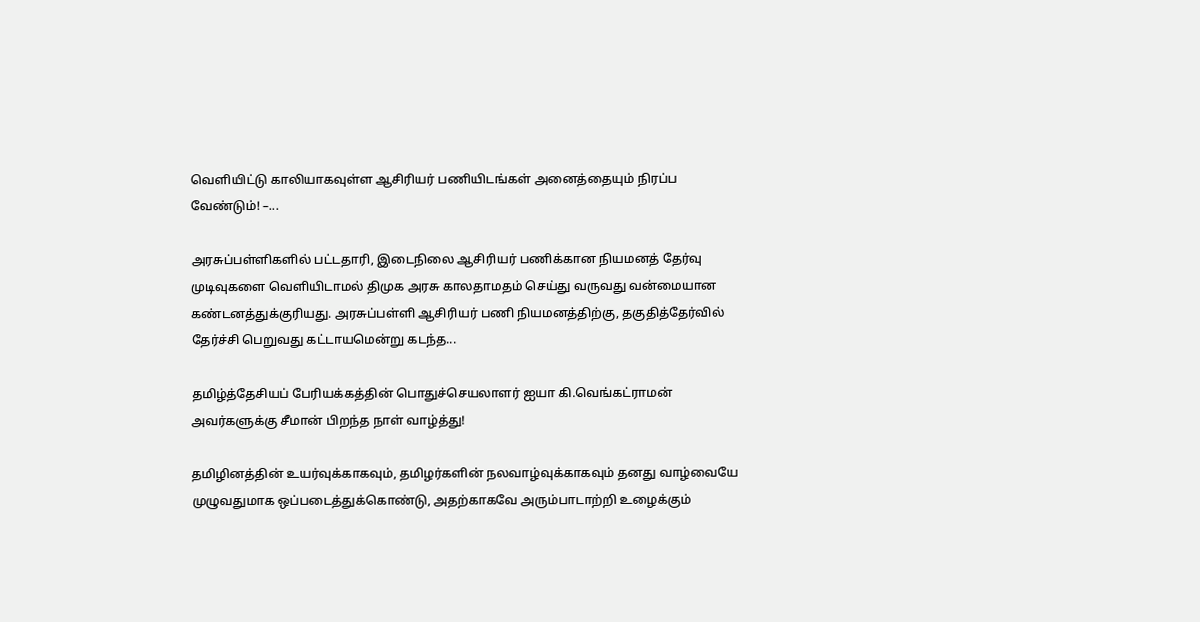வெளியிட்டு காலியாகவுள்ள ஆசிரியர் பணியிடங்கள் அனைத்தையும் நிரப்ப வேண்டும்! –...

அரசுப்பள்ளிகளில் பட்டதாரி, இடைநிலை ஆசிரியர் பணிக்கான நியமனத் தேர்வு முடிவுகளை வெளியிடாமல் திமுக அரசு காலதாமதம் செய்து வருவது வன்மையான கண்டனத்துக்குரியது. அரசுப்பள்ளி ஆசிரியர் பணி நியமனத்திற்கு, தகுதித்தேர்வில் தேர்ச்சி பெறுவது கட்டாயமென்று கடந்த...

தமிழ்த்தேசியப் பேரியக்கத்தின் பொதுச்செயலாளர் ஐயா கி.வெங்கட்ராமன் அவர்களுக்கு சீமான் பிறந்த நாள் வாழ்த்து!

தமிழினத்தின் உயர்வுக்காகவும், தமிழர்களின் நலவாழ்வுக்காகவும் தனது வாழ்வையே முழுவதுமாக ஒப்படைத்துக்கொண்டு, அதற்காகவே அரும்பாடாற்றி உழைக்கும்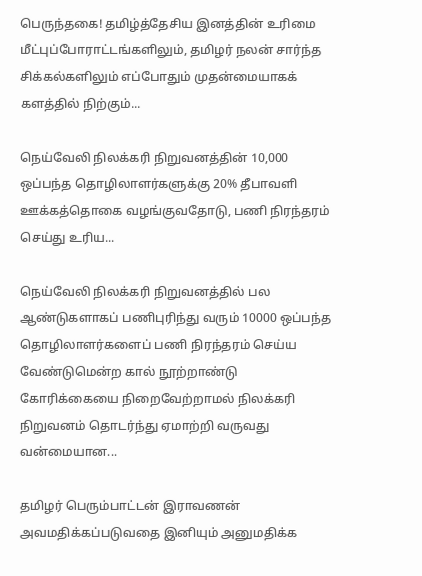பெருந்தகை! தமிழ்த்தேசிய இனத்தின் உரிமை மீட்புப்போராட்டங்களிலும், தமிழர் நலன் சார்ந்த சிக்கல்களிலும் எப்போதும் முதன்மையாகக் களத்தில் நிற்கும்...

நெய்வேலி நிலக்கரி நிறுவனத்தின் 10,000 ஒப்பந்த தொழிலாளர்களுக்கு 20% தீபாவளி ஊக்கத்தொகை வழங்குவதோடு, பணி நிரந்தரம் செய்து உரிய...

நெய்வேலி நிலக்கரி நிறுவனத்தில் பல ஆண்டுகளாகப் பணிபுரிந்து வரும் 10000 ஒப்பந்த தொழிலாளர்களைப் பணி நிரந்தரம் செய்ய வேண்டுமென்ற கால் நூற்றாண்டு கோரிக்கையை நிறைவேற்றாமல் நிலக்கரி நிறுவனம் தொடர்ந்து ஏமாற்றி வருவது வன்மையான...

தமிழர் பெரும்பாட்டன் இராவணன் அவமதிக்கப்படுவதை இனியும் அனுமதிக்க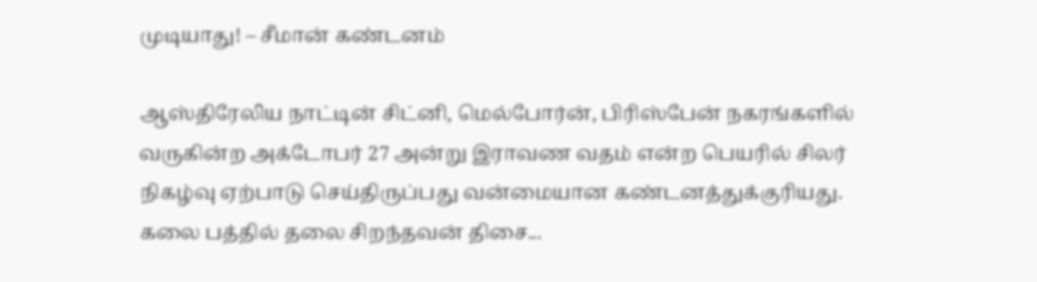முடியாது! – சீமான் கண்டனம்

ஆஸ்திரேலிய நாட்டின் சிட்னி, மெல்போர்ன், பிரிஸ்பேன் நகரங்களில் வருகின்ற அக்டோபர் 27 அன்று இராவண வதம் என்ற பெயரில் சிலர் நிகழ்வு ஏற்பாடு செய்திருப்பது வன்மையான கண்டனத்துக்குரியது. கலை பத்தில் தலை சிறந்தவன் திசை...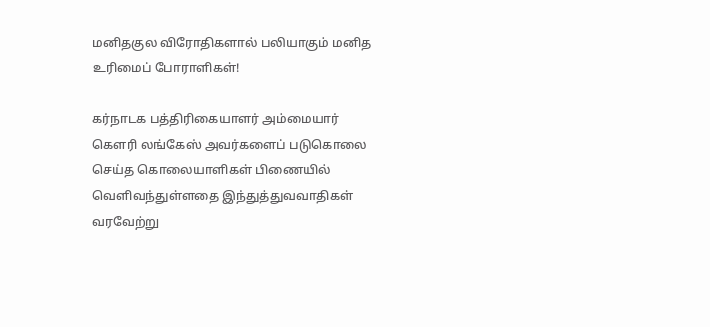மனிதகுல விரோதிகளால் பலியாகும் மனித உரிமைப் போராளிகள்!

கர்நாடக பத்திரிகையாளர் அம்மையார் கௌரி லங்கேஸ் அவர்களைப் படுகொலை செய்த கொலையாளிகள் பிணையில் வெளிவந்துள்ளதை இந்துத்துவவாதிகள் வரவேற்று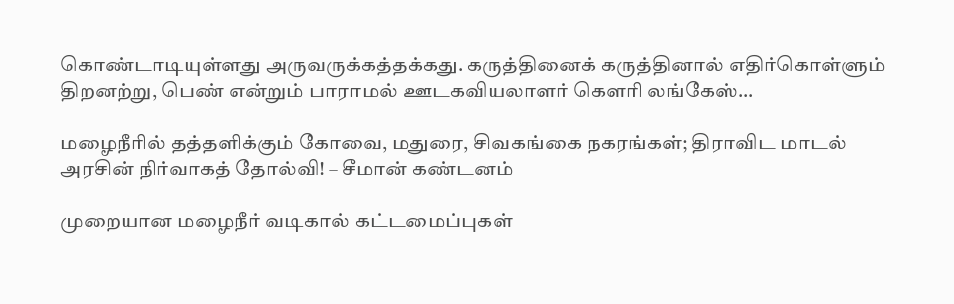கொண்டாடியுள்ளது அருவருக்கத்தக்கது. கருத்தினைக் கருத்தினால் எதிர்கொள்ளும் திறனற்று, பெண் என்றும் பாராமல் ஊடகவியலாளர் கௌரி லங்கேஸ்...

மழைநீரில் தத்தளிக்கும் கோவை, மதுரை, சிவகங்கை நகரங்கள்; திராவிட மாடல் அரசின் நிர்வாகத் தோல்வி! – சீமான் கண்டனம்

முறையான மழைநீர் வடிகால் கட்டமைப்புகள்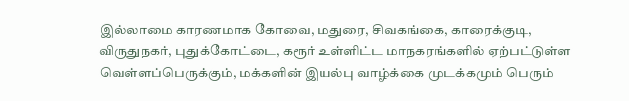இல்லாமை காரணமாக கோவை, மதுரை, சிவகங்கை, காரைக்குடி, விருதுநகர், புதுக்கோட்டை, கரூர் உள்ளிட்ட மாநகரங்களில் ஏற்பட்டுள்ள வெள்ளப்பெருக்கும், மக்களின் இயல்பு வாழ்க்கை முடக்கமும் பெரும்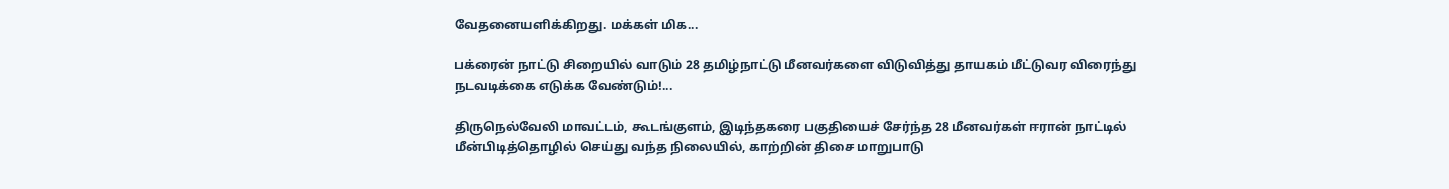வேதனையளிக்கிறது. மக்கள் மிக...

பக்ரைன் நாட்டு சிறையில் வாடும் 28 தமிழ்நாட்டு மீனவர்களை விடுவித்து தாயகம் மீட்டுவர விரைந்து நடவடிக்கை எடுக்க வேண்டும்!...

திருநெல்வேலி மாவட்டம், கூடங்குளம், இடிந்தகரை பகுதியைச் சேர்ந்த 28 மீனவர்கள் ஈரான் நாட்டில் மீன்பிடித்தொழில் செய்து வந்த நிலையில், காற்றின் திசை மாறுபாடு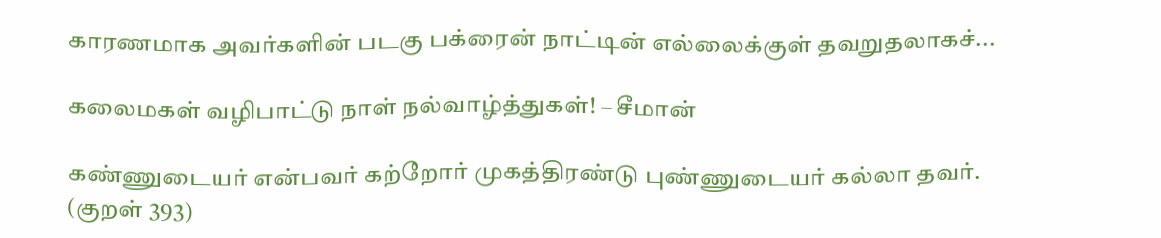காரணமாக அவர்களின் படகு பக்ரைன் நாட்டின் எல்லைக்குள் தவறுதலாகச்...

கலைமகள் வழிபாட்டு நாள் நல்வாழ்த்துகள்! – சீமான்

கண்ணுடையர் என்பவர் கற்றோர் முகத்திரண்டு புண்ணுடையர் கல்லா தவர். (குறள் 393)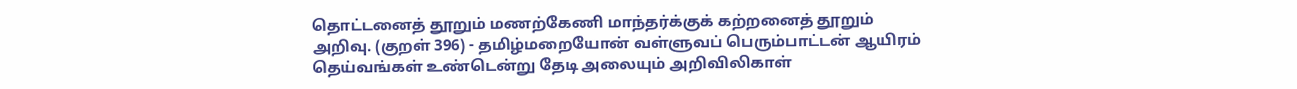தொட்டனைத் தூறும் மணற்கேணி மாந்தர்க்குக் கற்றனைத் தூறும் அறிவு. (குறள் 396) - தமிழ்மறையோன் வள்ளுவப் பெரும்பாட்டன் ஆயிரம் தெய்வங்கள் உண்டென்று தேடி அலையும் அறிவிலிகாள்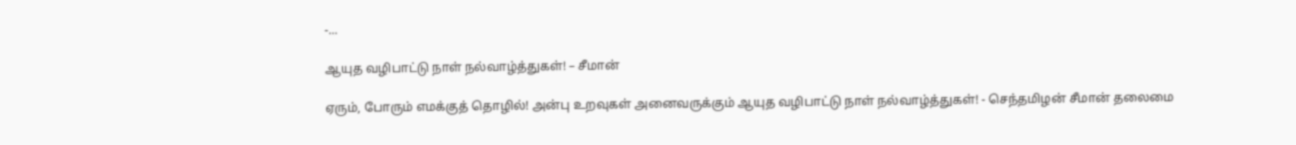-...

ஆயுத வழிபாட்டு நாள் நல்வாழ்த்துகள்! – சீமான்

ஏரும், போரும் எமக்குத் தொழில்! அன்பு உறவுகள் அனைவருக்கும் ஆயுத வழிபாட்டு நாள் நல்வாழ்த்துகள்! - செந்தமிழன் சீமான் தலைமை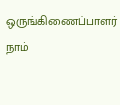ஒருங்கிணைப்பாளர் நாம்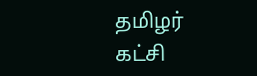தமிழர் கட்சி